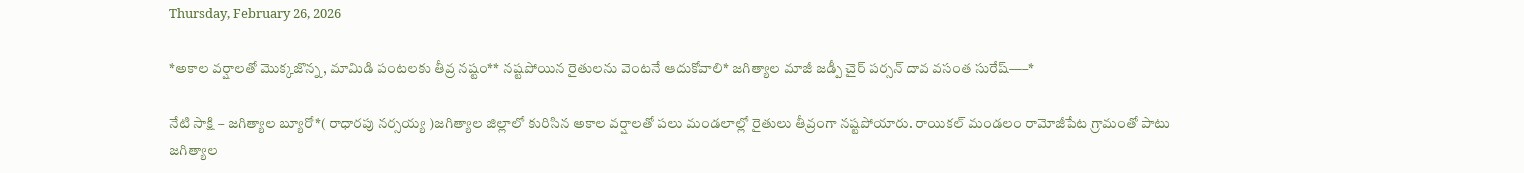Thursday, February 26, 2026

*అకాల వర్షాలతో మొక్కజొన్న, మామిడి పంటలకు తీవ్ర నష్టం** నష్టపోయిన రైతులను వెంటనే ఆదుకోవాలి* జగిత్యాల మాజీ జడ్పీ చైర్ పర్సన్ దావ వసంత సురేష్—–*

నేటి సాక్షి – జగిత్యాల బ్యూరో*( రాధారపు నర్సయ్య )జగిత్యాల జిల్లాలో కురిసిన అకాల వర్షాలతో పలు మండలాల్లో రైతులు తీవ్రంగా నష్టపోయారు. రాయికల్ మండలం రామోజీపేట గ్రామంతో పాటు జగిత్యాల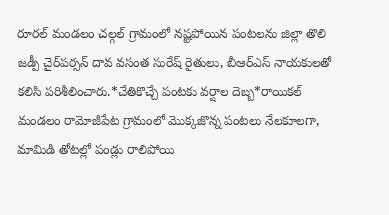రూరల్ మండలం చల్గల్ గ్రామంలో నష్టపోయిన పంటలను జిల్లా తొలి జడ్పీ చైర్‌పర్సన్ దావ వసంత సురేష్ రైతులు, బీఆర్ఎస్ నాయకులతో కలిసి పరిశీలించారు.*చేతికొచ్చే పంటకు వర్షాల దెబ్బ*రాయికల్ మండలం రామోజీపేట గ్రామంలో మొక్కజొన్న పంటలు నేలకూలగా, మామిడి తోటల్లో పండ్లు రాలిపోయి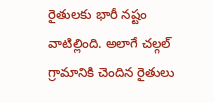రైతులకు భారీ నష్టం వాటిల్లింది. అలాగే చల్గల్ గ్రామానికి చెందిన రైతులు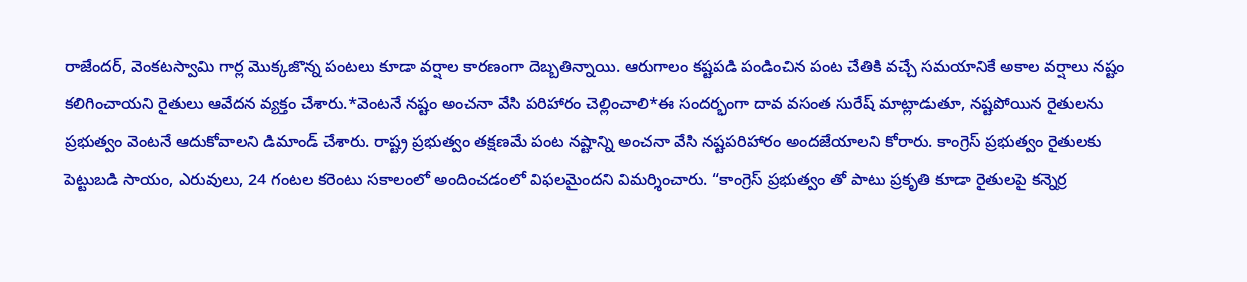రాజేందర్, వెంకటస్వామి గార్ల మొక్కజొన్న పంటలు కూడా వర్షాల కారణంగా దెబ్బతిన్నాయి. ఆరుగాలం కష్టపడి పండించిన పంట చేతికి వచ్చే సమయానికే అకాల వర్షాలు నష్టం కలిగించాయని రైతులు ఆవేదన వ్యక్తం చేశారు.*వెంటనే నష్టం అంచనా వేసి పరిహారం చెల్లించాలి*ఈ సందర్భంగా దావ వసంత సురేష్ మాట్లాడుతూ, నష్టపోయిన రైతులను ప్రభుత్వం వెంటనే ఆదుకోవాలని డిమాండ్ చేశారు. రాష్ట్ర ప్రభుత్వం తక్షణమే పంట నష్టాన్ని అంచనా వేసి నష్టపరిహారం అందజేయాలని కోరారు. కాంగ్రెస్ ప్రభుత్వం రైతులకు పెట్టుబడి సాయం, ఎరువులు, 24 గంటల కరెంటు సకాలంలో అందించడంలో విఫలమైందని విమర్శించారు. “కాంగ్రెస్ ప్రభుత్వం తో పాటు ప్రకృతి కూడా రైతులపై కన్నెర్ర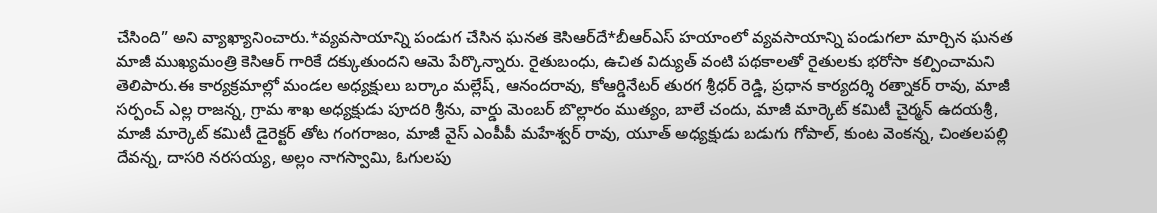చేసింది” అని వ్యాఖ్యానించారు.*వ్యవసాయాన్ని పండుగ చేసిన ఘనత కెసిఆర్‌దే*బీఆర్ఎస్ హయాంలో వ్యవసాయాన్ని పండుగలా మార్చిన ఘనత మాజీ ముఖ్యమంత్రి కెసిఆర్ గారికే దక్కుతుందని ఆమె పేర్కొన్నారు. రైతుబంధు, ఉచిత విద్యుత్ వంటి పథకాలతో రైతులకు భరోసా కల్పించామని తెలిపారు.ఈ కార్యక్రమాల్లో మండల అధ్యక్షులు బర్కాం మల్లేష్, ఆనందరావు, కోఆర్డినేటర్ తురగ శ్రీధర్ రెడ్డి, ప్రధాన కార్యదర్శి రత్నాకర్ రావు, మాజీ సర్పంచ్ ఎల్ల రాజన్న, గ్రామ శాఖ అధ్యక్షుడు పూదరి శ్రీను, వార్డు మెంబర్ బొల్లారం ముత్యం, బాలే చందు, మాజీ మార్కెట్ కమిటీ చైర్మన్ ఉదయశ్రీ, మాజీ మార్కెట్ కమిటీ డైరెక్టర్ తోట గంగరాజం, మాజీ వైస్ ఎంపీపీ మహేశ్వర్ రావు, యూత్ అధ్యక్షుడు బడుగు గోపాల్, కుంట వెంకన్న, చింతలపల్లి దేవన్న, దాసరి నరసయ్య, అల్లం నాగస్వామి, ఓగులపు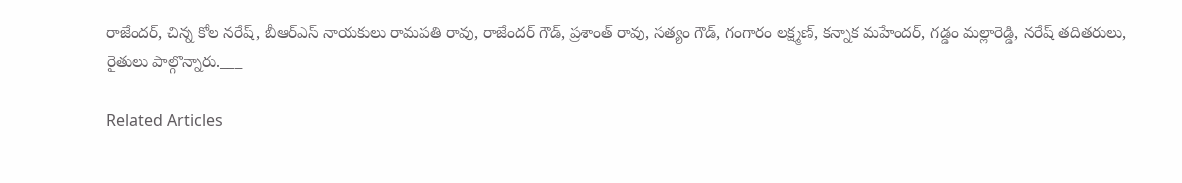రాజేందర్, చిన్న కోల నరేష్, బీఆర్ఎస్ నాయకులు రామపతి రావు, రాజేందర్ గౌడ్, ప్రశాంత్ రావు, సత్యం గౌడ్, గంగారం లక్ష్మణ్, కన్నాక మహేందర్, గడ్డం మల్లారెడ్డి, నరేష్ తదితరులు, రైతులు పాల్గొన్నారు.___

Related Articles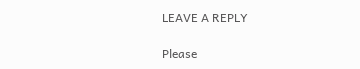LEAVE A REPLY

Please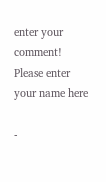enter your comment!
Please enter your name here

-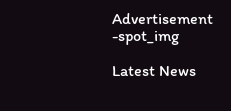Advertisement -spot_img

Latest News